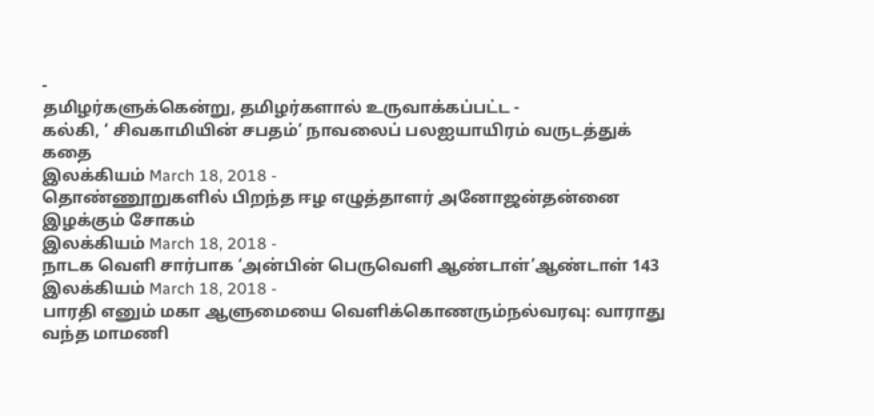-
தமிழர்களுக்கென்று, தமிழர்களால் உருவாக்கப்பட்ட -
கல்கி, ‘ சிவகாமியின் சபதம்’ நாவலைப் பலஐயாயிரம் வருடத்துக் கதை
இலக்கியம் March 18, 2018 -
தொண்ணூறுகளில் பிறந்த ஈழ எழுத்தாளர் அனோஜன்தன்னை இழக்கும் சோகம்
இலக்கியம் March 18, 2018 -
நாடக வெளி சார்பாக ‘அன்பின் பெருவெளி ஆண்டாள்’ஆண்டாள் 143
இலக்கியம் March 18, 2018 -
பாரதி எனும் மகா ஆளுமையை வெளிக்கொணரும்நல்வரவு: வாராது வந்த மாமணி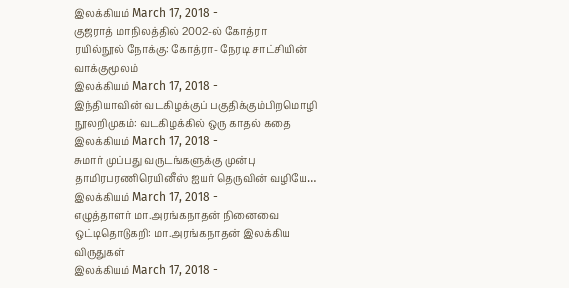இலக்கியம் March 17, 2018 -
குஜராத் மாநிலத்தில் 2002-ல் கோத்ரா ரயில்நூல் நோக்கு: கோத்ரா- நேரடி சாட்சியின் வாக்குமூலம்
இலக்கியம் March 17, 2018 -
இந்தியாவின் வடகிழக்குப் பகுதிக்கும்பிறமொழி நூலறிமுகம்: வடகிழக்கில் ஒரு காதல் கதை
இலக்கியம் March 17, 2018 -
சுமார் முப்பது வருடங்களுக்கு முன்பு தாமிரபரணிரெயினீஸ் ஐயர் தெருவின் வழியே…
இலக்கியம் March 17, 2018 -
எழுத்தாளர் மா.அரங்கநாதன் நினைவை ஒட்டிதொடுகறி: மா.அரங்கநாதன் இலக்கிய விருதுகள்
இலக்கியம் March 17, 2018 -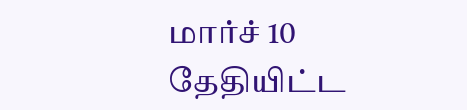மார்ச் 10 தேதியிட்ட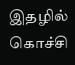இதழில் கொச்சி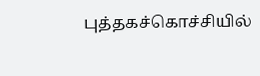புத்தகச்கொச்சியில்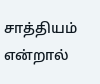சாத்தியம் என்றால்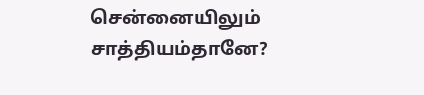சென்னையிலும் சாத்தியம்தானே?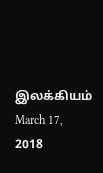இலக்கியம் March 17, 2018